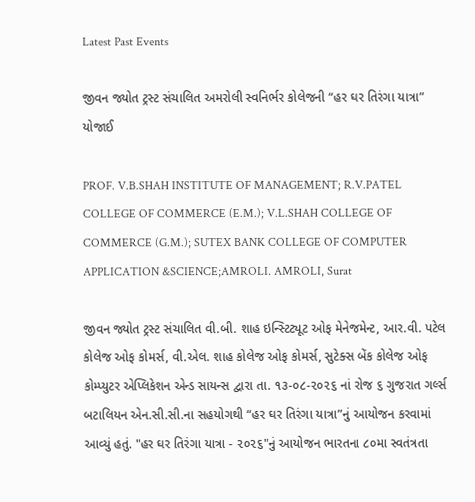Latest Past Events

જીવન જ્યોત ટ્રસ્ટ સંચાલિત અમરોલી સ્વનિર્ભર કોલેજની “હર ઘર તિરંગા યાત્રા” યોજાઈ

PROF. V.B.SHAH INSTITUTE OF MANAGEMENT; R.V.PATEL COLLEGE OF COMMERCE (E.M.); V.L.SHAH COLLEGE OF COMMERCE (G.M.); SUTEX BANK COLLEGE OF COMPUTER APPLICATION &SCIENCE;AMROLI. AMROLI, Surat

જીવન જ્યોત ટ્રસ્ટ સંચાલિત વી.બી. શાહ ઇન્સ્ટિટ્યૂટ ઓફ મેનેજમેન્ટ, આર.વી. પટેલ કોલેજ ઓફ કોમર્સ, વી.એલ. શાહ કોલેજ ઓફ કોમર્સ, સુટેક્સ બેંક કોલેજ ઓફ કોમ્પ્યુટર એપ્લિકેશન એન્ડ સાયન્સ દ્વારા તા. ૧૩-૦૮-૨૦૨૬ નાં રોજ ૬ ગુજરાત ગર્લ્સ બટાલિયન એન.સી.સી.ના સહયોગથી “હર ઘર તિરંગા યાત્રા”નું આયોજન કરવામાં આવ્યું હતું. "હર ઘર તિરંગા યાત્રા - ૨૦૨૬"નું આયોજન ભારતના ૮૦મા સ્વતંત્રતા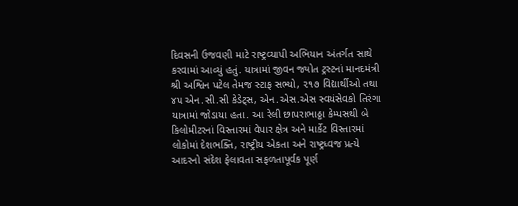દિવસની ઉજવણી માટે રાષ્ટ્રવ્યાપી અભિયાન અંતર્ગત સાથે કરવામાં આવ્યું હતું. યાત્રામાં જીવન જ્યોત ટ્રસ્ટનાં માનદમંત્રી શ્રી અશ્વિન પટેલ તેમજ સ્ટાફ સભ્યો, ૨૧૭ વિદ્યાર્થીઓ તથા ૪૫ એન.સી.સી કેડેટ્સ, એન.એસ.એસ સ્વયંસેવકો તિરંગા યાત્રામાં જોડાયા હતા. આ રેલી છાપરાભાઠ્ઠા કેમ્પસથી બે કિલોમીટરનાં વિસ્તારમાં વેપાર ક્ષેત્ર અને માર્કેટ વિસ્તારમાં લોકોમાં દેશભક્તિ, રાષ્ટ્રીય એકતા અને રાષ્ટ્રધ્વજ પ્રત્યે આદરનો સંદેશ ફેલાવતા સફળતાપૂર્વક પૂર્ણ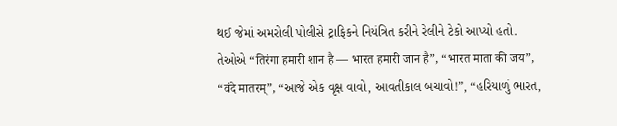થઈ જેમાં અમરોલી પોલીસે ટ્રાફિકને નિયંત્રિત કરીને રેલીને ટેકો આપ્યો હતો. તેઓએ “तिरंगा हमारी शान है — भारत हमारी जान है”, “भारत माता की जय”, “वंदे मातरम्”, “આજે એક વૃક્ષ વાવો, આવતીકાલ બચાવો!”, “હરિયાળું ભારત,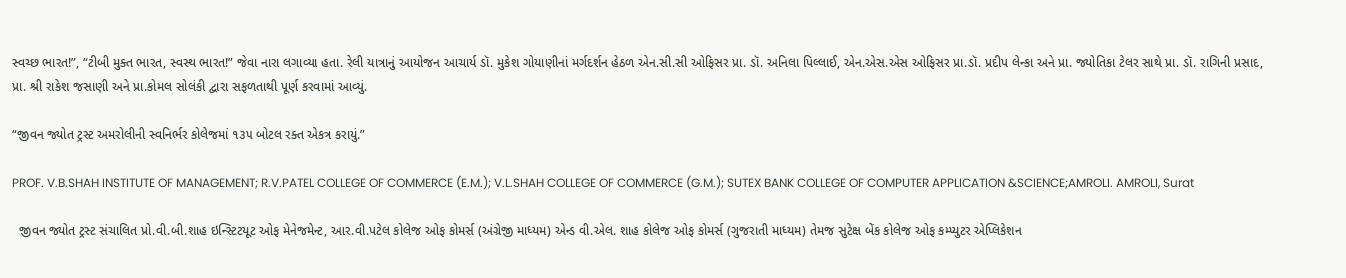સ્વચ્છ ભારત!”, “ટીબી મુક્ત ભારત, સ્વસ્થ ભારત!” જેવા નારા લગાવ્યા હતા. રેલી યાત્રાનું આયોજન આચાર્ય ડૉ. મુકેશ ગોયાણીનાં મર્ગદર્શન હેઠળ એન.સી.સી ઓફિસર પ્રા. ડૉ. અનિલા પિલ્લાઈ, એન.એસ.એસ ઓફિસર પ્રા.ડૉ. પ્રદીપ લેન્કા અને પ્રા. જ્યોતિકા ટેલર સાથે પ્રા. ડૉ. રાગિની પ્રસાદ, પ્રા. શ્રી રાકેશ જસાણી અને પ્રા.કોમલ સોલંકી દ્વારા સફળતાથી પૂર્ણ કરવામાં આવ્યું.

“જીવન જ્યોત ટ્રસ્ટ અમરોલીની સ્વનિર્ભર કોલેજમાં ૧૩૫ બોટલ રક્ત એકત્ર કરાયું.”

PROF. V.B.SHAH INSTITUTE OF MANAGEMENT; R.V.PATEL COLLEGE OF COMMERCE (E.M.); V.L.SHAH COLLEGE OF COMMERCE (G.M.); SUTEX BANK COLLEGE OF COMPUTER APPLICATION &SCIENCE;AMROLI. AMROLI, Surat

  જીવન જ્યોત ટ્રસ્ટ સંચાલિત પ્રો.વી.બી.શાહ ઇન્સ્ટિટયૂટ ઓફ મેનેજમેન્ટ, આર.વી.પટેલ કોલેજ ઓફ કોમર્સ (અંગ્રેજી માધ્યમ) એન્ડ વી.એલ. શાહ કોલેજ ઓફ કોમર્સ (ગુજરાતી માધ્યમ) તેમજ સુટેક્ષ બેંક કોલેજ ઓફ કમ્પ્યુટર એપ્લિકેશન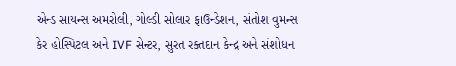એન્ડ સાયન્સ અમરોલી, ગોલ્ડી સોલાર ફાઉન્ડેશન, સંતોશ વુમન્સ કેર હોસ્પિટલ અને IVF સેન્ટર, સુરત રક્તદાન કેન્દ્ર અને સંશોધન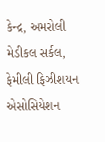કેન્દ્ર, અમરોલી મેડીકલ સર્કલ, ફેમીલી ફિઝીશયન એસોસિયેશન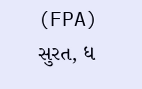(FPA) સુરત, ધ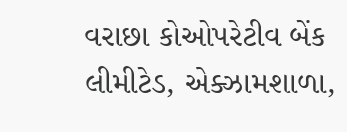વરાછા કોઓપરેટીવ બેંક લીમીટેડ, એક્ઝામશાળા,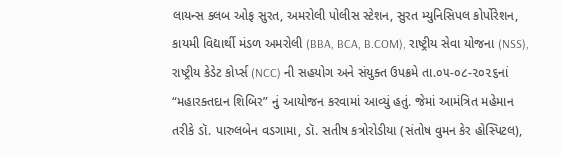લાયન્સ ક્લબ ઓફ સુરત, અમરોલી પોલીસ સ્ટેશન, સુરત મ્યુનિસિપલ કોર્પોરેશન, કાયમી વિદ્યાર્થી મંડળ અમરોલી (BBA, BCA, B.COM), રાષ્ટ્રીય સેવા યોજના (NSS), રાષ્ટ્રીય કેડેટ કોર્પ્સ (NCC) ની સહયોગ અને સંયુક્ત ઉપક્રમે તા.૦૫-૦૮-૨૦૨૬નાં “મહારક્તદાન શિબિર” નું આયોજન કરવામાં આવ્યું હતું. જેમાં આમંત્રિત મહેમાન તરીકે ડૉ. પારુલબેન વડગામા, ડૉ. સતીષ કત્રોરોડીયા (સંતોષ વુમન કેર હોસ્પિટલ),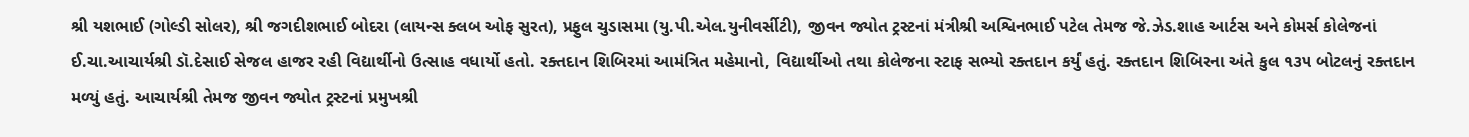શ્રી યશભાઈ (ગોલ્ડી સોલર), શ્રી જગદીશભાઈ બોદરા (લાયન્સ ક્લબ ઓફ સુરત), પ્રફુલ ચુડાસમા (યુ.પી.એલ.યુનીવર્સીટી), જીવન જ્યોત ટ્રસ્ટનાં મંત્રીશ્રી અશ્વિનભાઈ પટેલ તેમજ જે.ઝેડ.શાહ આર્ટસ અને કોમર્સ કોલેજનાં ઈ.ચા.આચાર્યશ્રી ડૉ.દેસાઈ સેજલ હાજર રહી વિદ્યાર્થીનો ઉત્સાહ વધાર્યો હતો. રક્તદાન શિબિરમાં આમંત્રિત મહેમાનો, વિદ્યાર્થીઓ તથા કોલેજના સ્ટાફ સભ્યો રક્તદાન કર્યું હતું. રક્તદાન શિબિરના અંતે કુલ ૧૩૫ બોટલનું રક્તદાન મળ્યું હતું. આચાર્યશ્રી તેમજ જીવન જ્યોત ટ્રસ્ટનાં પ્રમુખશ્રી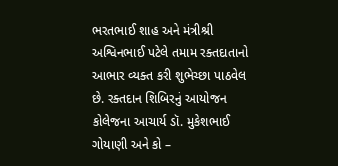ભરતભાઈ શાહ અને મંત્રીશ્રી અશ્વિનભાઈ પટેલે તમામ રક્તદાતાનો આભાર વ્યક્ત કરી શુભેચ્છા પાઠવેલ છે. રક્તદાન શિબિરનું આયોજન કોલેજના આચાર્ય ડૉ. મુકેશભાઈ ગોયાણી અને કો –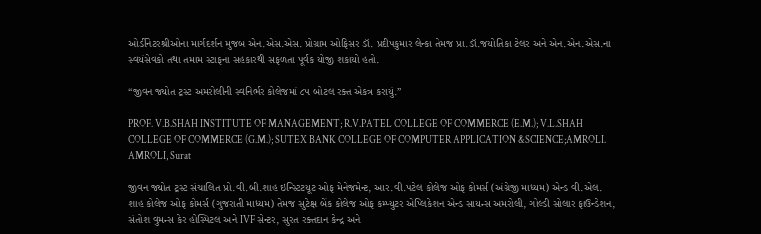ઓર્ડીનેટરશ્રીઓના માર્ગદર્શન મુજબ એન.એસ.એસ. પ્રોગ્રામ ઓફિસર ડૉ. પ્રદીપકુમાર લેન્કા તેમજ પ્રા.ડૉ.જયોતિકા ટેલર અને એન.એન.એસ.ના સ્વયંસેવકો તથા તમામ સ્ટાફના સહકારથી સફળતા પૂર્વક યોજી શકાયો હતો.

“જીવન જ્યોત ટ્રસ્ટ અમરોલીની સ્વનિર્ભર કોલેજમાં ૮૫ બોટલ રક્ત એકત્ર કરાયું.”

PROF. V.B.SHAH INSTITUTE OF MANAGEMENT; R.V.PATEL COLLEGE OF COMMERCE (E.M.); V.L.SHAH COLLEGE OF COMMERCE (G.M.); SUTEX BANK COLLEGE OF COMPUTER APPLICATION &SCIENCE;AMROLI. AMROLI, Surat

જીવન જ્યોત ટ્રસ્ટ સંચાલિત પ્રો.વી.બી.શાહ ઇન્સ્ટિટયૂટ ઓફ મેનેજમેન્ટ, આર.વી.પટેલ કોલેજ ઓફ કોમર્સ (અંગ્રેજી માધ્યમ) એન્ડ વી.એલ. શાહ કોલેજ ઓફ કોમર્સ (ગુજરાતી માધ્યમ) તેમજ સુટેક્ષ બેંક કોલેજ ઓફ કમ્પ્યુટર એપ્લિકેશન એન્ડ સાયન્સ અમરોલી, ગોલ્ડી સોલાર ફાઉન્ડેશન, સંતોશ વુમન્સ કેર હોસ્પિટલ અને IVF સેન્ટર, સુરત રક્તદાન કેન્દ્ર અને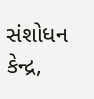સંશોધન કેન્દ્ર,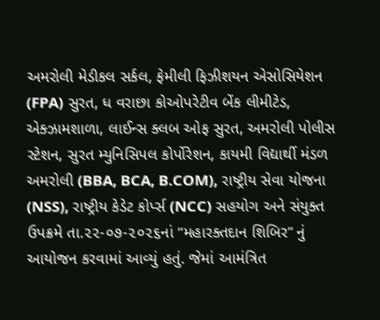અમરોલી મેડીકલ સર્કલ, ફેમીલી ફિઝીશયન એસોસિયેશન (FPA) સુરત, ધ વરાછા કોઓપરેટીવ બેંક લીમીટેડ, એક્ઝામશાળા, લાઈન્સ ક્લબ ઓફ સુરત, અમરોલી પોલીસ સ્ટેશન, સુરત મ્યુનિસિપલ કોર્પોરેશન, કાયમી વિદ્યાર્થી મંડળ અમરોલી (BBA, BCA, B.COM), રાષ્ટ્રીય સેવા યોજના (NSS), રાષ્ટ્રીય કેડેટ કોર્પ્સ (NCC) સહયોગ અને સંયુક્ત ઉપક્રમે તા.૨૨-૦૭-૨૦૨૬નાં “મહારક્તદાન શિબિર” નું આયોજન કરવામાં આવ્યું હતું. જેમાં આમંત્રિત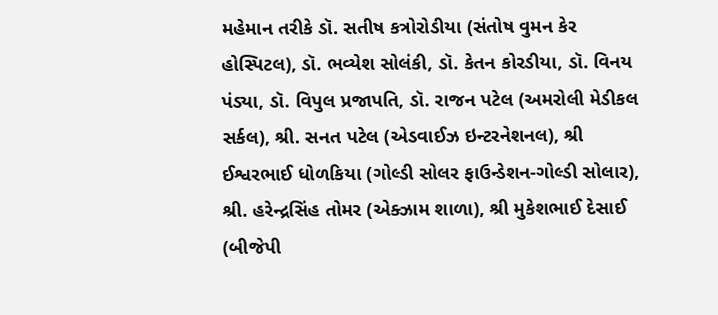મહેમાન તરીકે ડૉ. સતીષ કત્રોરોડીયા (સંતોષ વુમન કેર હોસ્પિટલ), ડૉ. ભવ્યેશ સોલંકી, ડૉ. કેતન કોરડીયા, ડૉ. વિનય પંડ્યા, ડૉ. વિપુલ પ્રજાપતિ, ડૉ. રાજન પટેલ (અમરોલી મેડીકલ સર્કલ), શ્રી. સનત પટેલ (એડવાઈઝ ઇન્ટરનેશનલ), શ્રી ઈશ્વરભાઈ ધોળકિયા (ગોલ્ડી સોલર ફાઉન્ડેશન-ગોલ્ડી સોલાર), શ્રી. હરેન્દ્રસિંહ તોમર (એક્ઝામ શાળા), શ્રી મુકેશભાઈ દેસાઈ (બીજેપી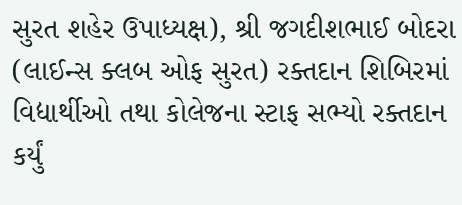સુરત શહેર ઉપાધ્યક્ષ), શ્રી જગદીશભાઈ બોદરા (લાઈન્સ ક્લબ ઓફ સુરત) રક્તદાન શિબિરમાં વિદ્યાર્થીઓ તથા કોલેજના સ્ટાફ સભ્યો રક્તદાન કર્યું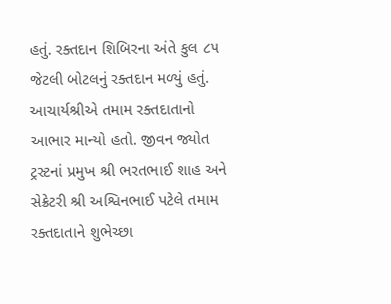હતું. રક્તદાન શિબિરના અંતે કુલ ૮૫ જેટલી બોટલનું રક્તદાન મળ્યું હતું. આચાર્યશ્રીએ તમામ રક્તદાતાનો આભાર માન્યો હતો. જીવન જ્યોત ટ્રસ્ટનાં પ્રમુખ શ્રી ભરતભાઈ શાહ અને સેક્રેટરી શ્રી અશ્વિનભાઈ પટેલે તમામ રક્તદાતાને શુભેચ્છા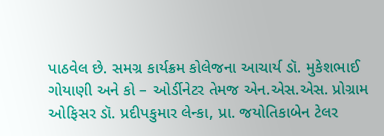પાઠવેલ છે. સમગ્ર કાર્યક્રમ કોલેજના આચાર્ય ડૉ. મુકેશભાઈ ગોયાણી અને કો – ઓર્ડીનેટર તેમજ એન.એસ.એસ. પ્રોગ્રામ ઓફિસર ડૉ. પ્રદીપકુમાર લેન્કા, પ્રા. જયોતિકાબેન ટેલર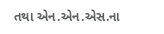તથા એન.એન.એસ.ના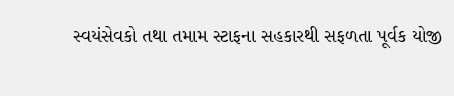સ્વયંસેવકો તથા તમામ સ્ટાફના સહકારથી સફળતા પૂર્વક યોજી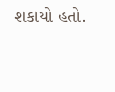શકાયો હતો.